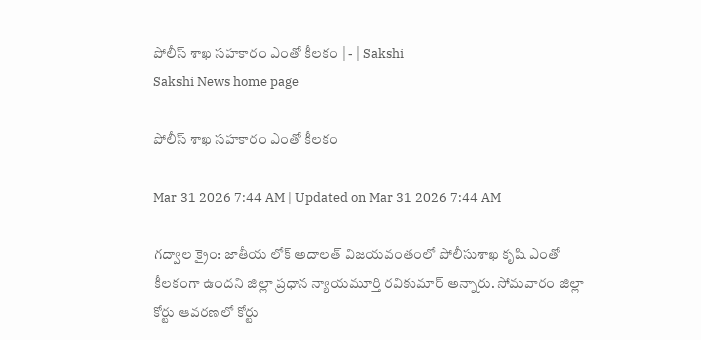పోలీస్‌ శాఖ సహకారం ఎంతో కీలకం | - | Sakshi
Sakshi News home page

పోలీస్‌ శాఖ సహకారం ఎంతో కీలకం

Mar 31 2026 7:44 AM | Updated on Mar 31 2026 7:44 AM

గద్వాల క్రైం: జాతీయ లోక్‌ అదాలత్‌ విజయవంతంలో పోలీసుశాఖ కృషి ఎంతో కీలకంగా ఉందని జిల్లా ప్రధాన న్యాయమూర్తి రవికుమార్‌ అన్నారు. సోమవారం జిల్లా కోర్టు ఆవరణలో కోర్టు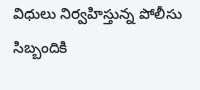విధులు నిర్వహిస్తున్న పోలీసు సిబ్బందికి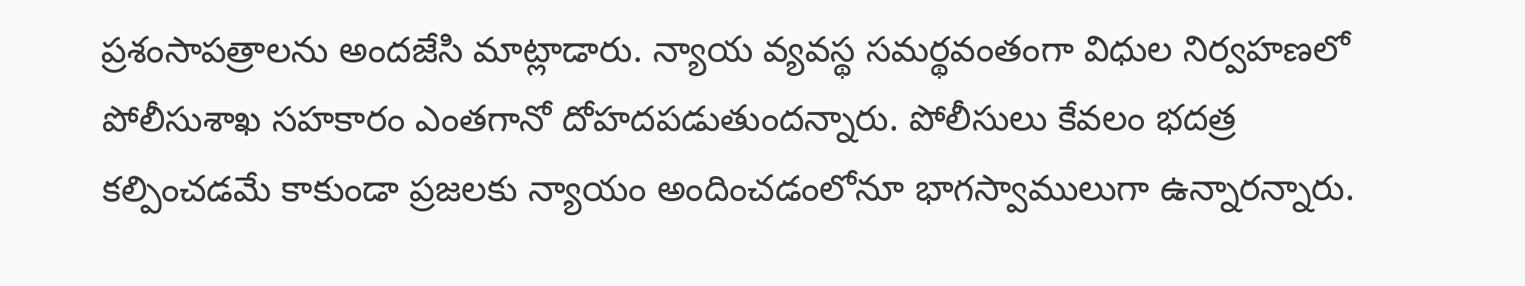ప్రశంసాపత్రాలను అందజేసి మాట్లాడారు. న్యాయ వ్యవస్థ సమర్థవంతంగా విధుల నిర్వహణలో పోలీసుశాఖ సహకారం ఎంతగానో దోహదపడుతుందన్నారు. పోలీసులు కేవలం భదత్ర కల్పించడమే కాకుండా ప్రజలకు న్యాయం అందించడంలోనూ భాగస్వాములుగా ఉన్నారన్నారు.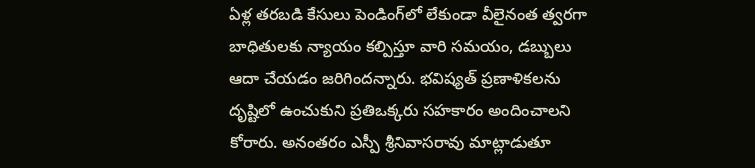ఏళ్ల తరబడి కేసులు పెండింగ్‌లో లేకుండా వీలైనంత త్వరగా బాధితులకు న్యాయం కల్పిస్తూ వారి సమయం, డబ్బులు ఆదా చేయడం జరిగిందన్నారు. భవిష్యత్‌ ప్రణాళికలను దృష్టిలో ఉంచుకుని ప్రతిఒక్కరు సహకారం అందించాలని కోరారు. అనంతరం ఎస్పీ శ్రీనివాసరావు మాట్లాడుతూ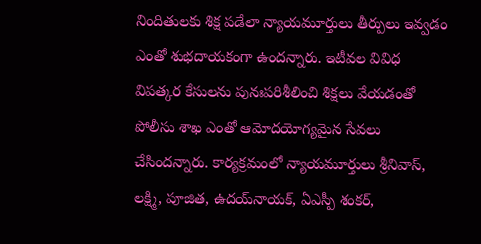నిందితులకు శిక్ష పడేలా న్యాయమూర్తులు తీర్పులు ఇవ్వడం ఎంతో శుభదాయకంగా ఉందన్నారు. ఇటీవల వివిధ విపత్కర కేసులను పునఃపరిశీలించి శిక్షలు వేయడంతో పోలీసు శాఖ ఎంతో ఆమోదయోగ్యమైన సేవలు చేసిందన్నారు. కార్యక్రమంలో న్యాయమూర్తులు శ్రీనివాస్‌, లక్ష్మి, పూజిత, ఉదయ్‌నాయక్‌, ఏఎస్పీ శంకర్‌,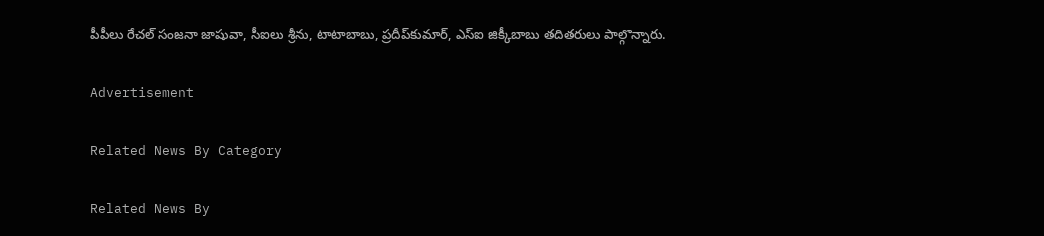పీపీలు రేచల్‌ సంజనా జాషువా, సీఐలు శ్రీను, టాటాబాబు, ప్రదీప్‌కుమార్‌, ఎస్‌ఐ జిక్కీబాబు తదితరులు పాల్గొన్నారు.

Advertisement

Related News By Category

Related News By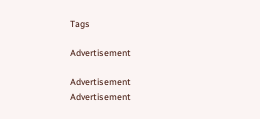Tags

Advertisement

Advertisement
Advertisement